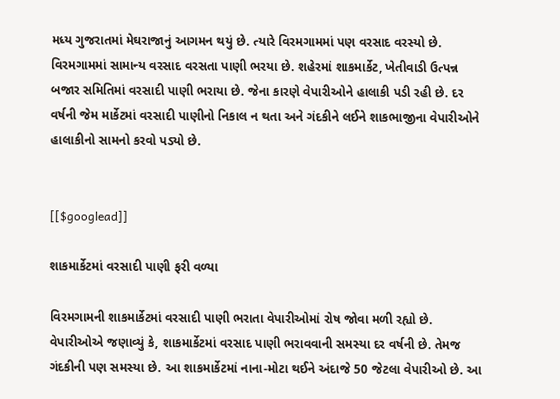મધ્ય ગુજરાતમાં મેઘરાજાનું આગમન થયું છે. ત્યારે વિરમગામમાં પણ વરસાદ વરસ્યો છે. વિરમગામમાં સામાન્ય વરસાદ વરસતા પાણી ભરયા છે. શહેરમાં શાકમાર્કેટ, ખેતીવાડી ઉત્પન્ન બજાર સમિતિમાં વરસાદી પાણી ભરાયા છે. જેના કારણે વેપારીઓને હાલાકી પડી રહી છે. દર વર્ષની જેમ માર્કેટમાં વરસાદી પાણીનો નિકાલ ન થતા અને ગંદકીને લઈને શાકભાજીના વેપારીઓને હાલાકીનો સામનો કરવો પડ્યો છે.


[[$googlead]]

શાકમાર્કેટમાં વરસાદી પાણી ફરી વળ્યા

વિરમગામની શાકમાર્કેટમાં વરસાદી પાણી ભરાતા વેપારીઓમાં રોષ જોવા મળી રહ્યો છે. વેપારીઓએ જણાવ્યું કે, શાકમાર્કેટમાં વરસાદ પાણી ભરાવવાની સમસ્યા દર વર્ષની છે. તેમજ ગંદકીની પણ સમસ્યા છે. આ શાકમાર્કેટમાં નાના-મોટા થઈને અંદાજે 50 જેટલા વેપારીઓ છે. આ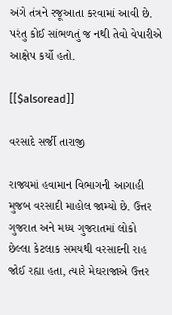અંગે તંત્રને રજૂઆતા કરવામાં આવી છે. પરંતુ કોઈ સાંભળતું જ નથી તેવો વેપારીએ આક્ષેપ કર્યો હતો.

[[$alsoread]]

વરસાદે સર્જી તારાજી

રાજ્યમાં હવામાન વિભાગની આગાહી મુજબ વરસાદી માહોલ જામ્યો છે. ઉત્તર ગુજરાત અને મધ્ય ગુજરાતમાં લોકો છેલ્લા કેટલાક સમયથી વરસાદની રાહ જોઈ રહ્યા હતા, ત્યારે મેઘરાજાએ ઉત્તર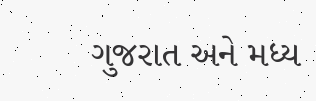ગુજરાત અને મધ્ય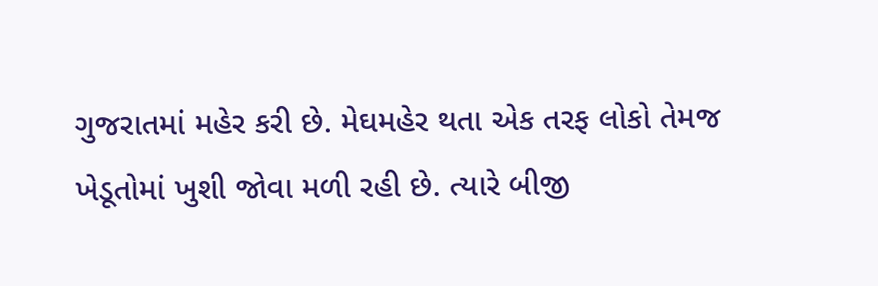ગુજરાતમાં મહેર કરી છે. મેઘમહેર થતા એક તરફ લોકો તેમજ ખેડૂતોમાં ખુશી જોવા મળી રહી છે. ત્યારે બીજી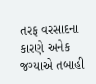તરફ વરસાદના કારણે અનેક જગ્યાએ તબાહી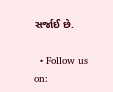સર્જાઈ છે.

  • Follow us on: